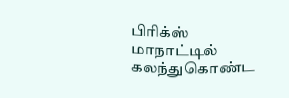பிரிக்ஸ் மாநாட்டில் கலந்துகொண்ட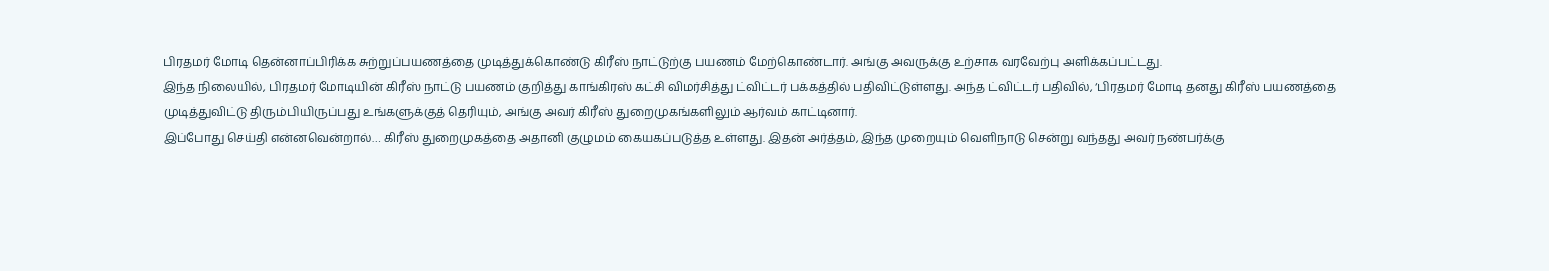பிரதமர் மோடி தென்னாப்பிரிக்க சுற்றுப்பயணத்தை முடித்துக்கொண்டு கிரீஸ் நாட்டுற்கு பயணம் மேற்கொண்டார். அங்கு அவருக்கு உற்சாக வரவேற்பு அளிக்கப்பட்டது.
இந்த நிலையில், பிரதமர் மோடியின் கிரீஸ் நாட்டு பயணம் குறித்து காங்கிரஸ் கட்சி விமர்சித்து ட்விட்டர் பக்கத்தில் பதிவிட்டுள்ளது. அந்த ட்விட்டர் பதிவில், ‘பிரதமர் மோடி தனது கிரீஸ் பயணத்தை முடித்துவிட்டு திரும்பியிருப்பது உங்களுக்குத் தெரியும், அங்கு அவர் கிரீஸ் துறைமுகங்களிலும் ஆர்வம் காட்டினார்.
இப்போது செய்தி என்னவென்றால்… கிரீஸ் துறைமுகத்தை அதானி குழுமம் கையகப்படுத்த உள்ளது. இதன் அர்த்தம், இந்த முறையும் வெளிநாடு சென்று வந்தது அவர் நண்பர்க்கு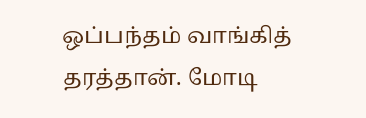ஒப்பந்தம் வாங்கித் தரத்தான். மோடி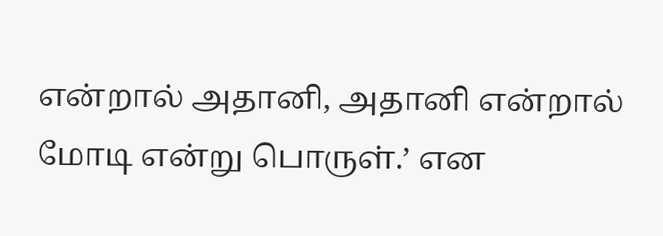என்றால் அதானி, அதானி என்றால் மோடி என்று பொருள்.’ என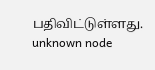பதிவிட்டுள்ளது.
unknown node